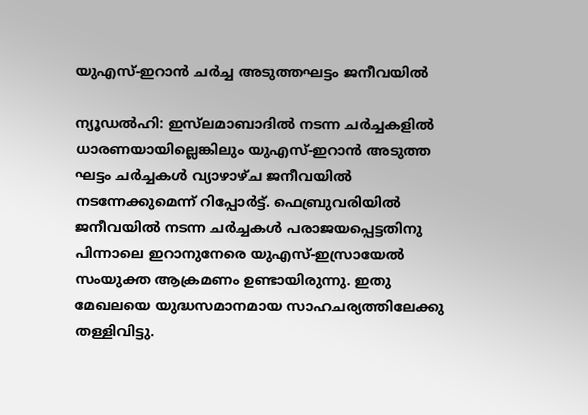യുഎസ്-ഇറാൻ ചർച്ച അടുത്തഘട്ടം ജനീവയിൽ

ന്യൂഡൽഹി: ഇസ്‌ലമാബാദിൽ നടന്ന ചർച്ചകളിൽ ധാരണയായില്ലെങ്കിലും യുഎസ്-ഇറാൻ അടുത്ത ഘട്ടം ചർച്ചകൾ വ്യാഴാഴ്ച ജനീവയിൽ നടന്നേക്കുമെന്ന് റിപ്പോർട്ട്. ഫെബ്രുവരിയിൽ ജനീവയിൽ നടന്ന ചർച്ചകൾ പരാജയപ്പെട്ടതിനു പിന്നാലെ ഇറാനുനേരെ യുഎസ്-ഇസ്രായേൽ സംയുക്ത ആക്രമണം ഉണ്ടായിരുന്നു. ഇതു മേഖലയെ യുദ്ധസമാനമായ സാഹചര്യത്തിലേക്കു തള്ളിവിട്ടു.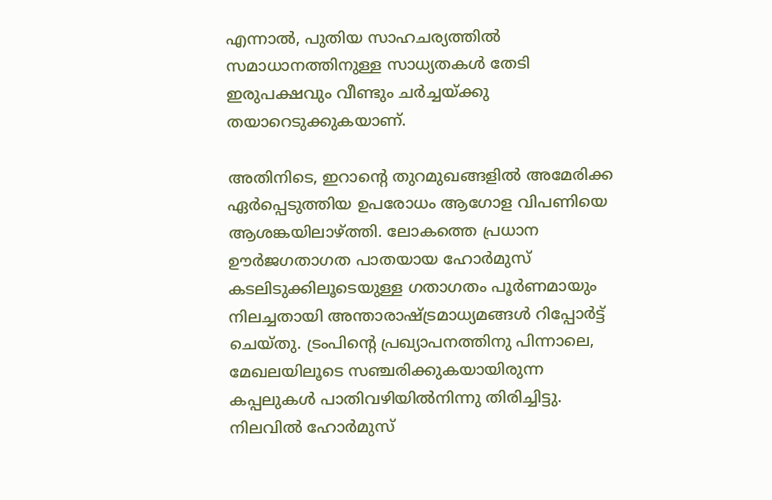എന്നാൽ, പുതിയ സാഹചര്യത്തിൽ സമാധാനത്തിനുള്ള സാധ്യതകൾ തേടി ഇരുപക്ഷവും വീണ്ടും ചർച്ചയ്ക്കു തയാറെടുക്കുകയാണ്.

അതിനിടെ, ഇറാന്‍റെ തുറമുഖങ്ങളിൽ അമേരിക്ക ഏർപ്പെടുത്തിയ ഉപരോധം ആഗോള വിപണിയെ ആശങ്കയിലാഴ്ത്തി. ലോകത്തെ പ്രധാന ഊർജഗതാഗത പാതയായ ഹോർമുസ് കടലിടുക്കിലൂടെയുള്ള ഗതാഗതം പൂർണമായും നിലച്ചതായി അന്താരാഷ്‌ട്രമാധ്യമങ്ങൾ റിപ്പോർട്ട് ചെയ്തു. ട്രംപിന്‍റെ പ്രഖ്യാപനത്തിനു പിന്നാലെ, മേഖലയിലൂടെ സഞ്ചരിക്കുകയാ‍യിരുന്ന കപ്പലുകൾ പാതിവഴിയിൽനിന്നു തിരിച്ചിട്ടു. നിലവിൽ ഹോർമുസ്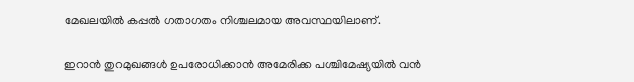മേഖലയിൽ കപ്പൽ ഗതാഗതം നിശ്ചലമായ അവസ്ഥയിലാണ്.

ഇറാൻ തുറമുഖങ്ങൾ ഉപരോധിക്കാൻ അമേരിക്ക പശ്ചിമേഷ്യയിൽ വൻ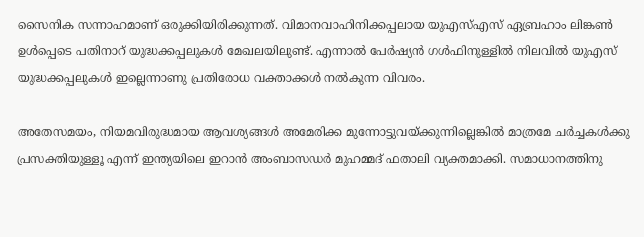സൈനിക സന്നാഹമാണ് ഒരുക്കിയിരിക്കുന്നത്. വിമാനവാഹിനിക്കപ്പലായ യുഎസ്എസ് ഏബ്രഹാം ലിങ്കൺ ഉൾപ്പെടെ പതിനാറ് യുദ്ധക്കപ്പലുകൾ മേഖലയിലുണ്ട്. എന്നാൽ പേർഷ്യൻ ഗൾഫിനുള്ളിൽ നിലവിൽ യുഎസ് യുദ്ധക്കപ്പലുകൾ ഇല്ലെന്നാണു പ്രതിരോധ വക്താക്കൾ നൽകുന്ന വിവരം.

അതേസമയം, നിയമവിരുദ്ധമായ ആവശ്യങ്ങൾ അമേരിക്ക മുന്നോട്ടുവയ്ക്കുന്നില്ലെങ്കിൽ മാത്രമേ ചർച്ചകൾക്കു പ്രസക്തിയുള്ളൂ എന്ന് ഇന്ത്യയിലെ ഇറാൻ അംബാസഡർ മുഹമ്മദ് ഫതാലി വ്യക്തമാക്കി. സമാധാനത്തിനു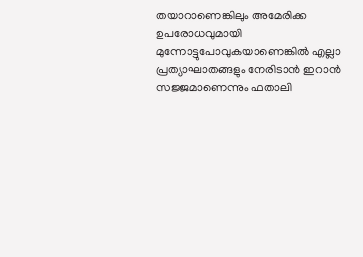തയാറാണെങ്കിലും അമേരിക്ക ഉപരോധവുമായി മുന്നോട്ടുപോവുകയാണെങ്കിൽ എല്ലാ പ്രത്യാഘാതങ്ങളും നേരിടാൻ ഇറാൻ സജ്ജമാണെന്നും ഫതാലി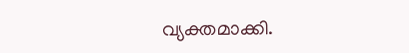വ്യക്തമാക്കി.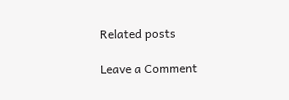Related posts

Leave a Comment